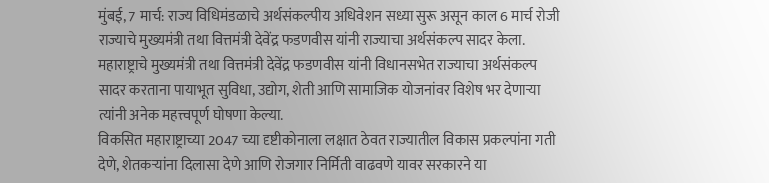मुंबई, 7 मार्च: राज्य विधिमंडळाचे अर्थसंकल्पीय अधिवेशन सध्या सुरू असून काल 6 मार्च रोजी राज्याचे मुख्यमंत्री तथा वित्तमंत्री देवेंद्र फडणवीस यांनी राज्याचा अर्थसंकल्प सादर केला. महाराष्ट्राचे मुख्यमंत्री तथा वित्तमंत्री देवेंद्र फडणवीस यांनी विधानसभेत राज्याचा अर्थसंकल्प सादर करताना पायाभूत सुविधा, उद्योग, शेती आणि सामाजिक योजनांवर विशेष भर देणाऱ्या त्यांनी अनेक महत्त्वपूर्ण घोषणा केल्या.
विकसित महाराष्ट्राच्या 2047 च्या दृष्टीकोनाला लक्षात ठेवत राज्यातील विकास प्रकल्पांना गती देणे, शेतकऱ्यांना दिलासा देणे आणि रोजगार निर्मिती वाढवणे यावर सरकारने या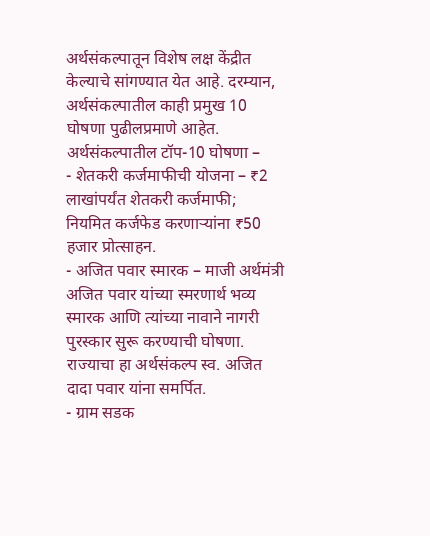अर्थसंकल्पातून विशेष लक्ष केंद्रीत केल्याचे सांगण्यात येत आहे. दरम्यान, अर्थसंकल्पातील काही प्रमुख 10 घोषणा पुढीलप्रमाणे आहेत.
अर्थसंकल्पातील टॉप-10 घोषणा –
- शेतकरी कर्जमाफीची योजना – ₹2 लाखांपर्यंत शेतकरी कर्जमाफी; नियमित कर्जफेड करणाऱ्यांना ₹50 हजार प्रोत्साहन.
- अजित पवार स्मारक – माजी अर्थमंत्री अजित पवार यांच्या स्मरणार्थ भव्य स्मारक आणि त्यांच्या नावाने नागरी पुरस्कार सुरू करण्याची घोषणा. राज्याचा हा अर्थसंकल्प स्व. अजित दादा पवार यांना समर्पित.
- ग्राम सडक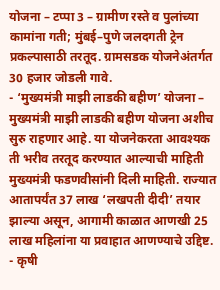योजना – टप्पा 3 – ग्रामीण रस्ते व पुलांच्या कामांना गती; मुंबई–पुणे जलदगती ट्रेन प्रकल्पासाठी तरतूद. ग्रामसडक योजनेअंतर्गत 30 हजार जोडली गावे.
- ‘मुख्यमंत्री माझी लाडकी बहीण’ योजना – मुख्यमंत्री माझी लाडकी बहीण योजना अशीच सुरु राहणार आहे. या योजनेकरता आवश्यक ती भरीव तरतूद करण्यात आल्याची माहिती मुख्यमंत्री फडणवीसांनी दिली माहिती. राज्यात आतापर्यंत 37 लाख ‘लखपती दीदी’ तयार झाल्या असून, आगामी काळात आणखी 25 लाख महिलांना या प्रवाहात आणण्याचे उद्दिष्ट.
- कृषी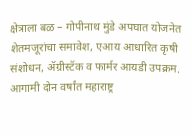क्षेत्राला बळ – गोपीनाथ मुंडे अपघात योजनेत शेतमजूरांचा समावेश, एआय आधारित कृषी संशोधन, ॲग्रीस्टॅक व फार्मर आयडी उपक्रम. आगामी दोन वर्षांत महाराष्ट्र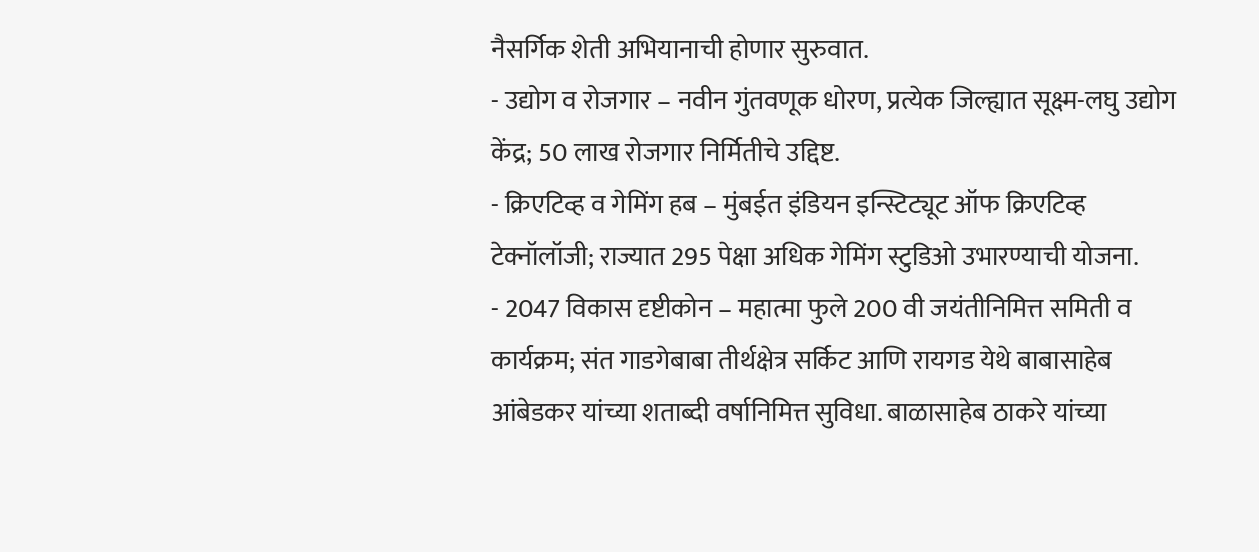नैसर्गिक शेती अभियानाची होणार सुरुवात.
- उद्योग व रोजगार – नवीन गुंतवणूक धोरण, प्रत्येक जिल्ह्यात सूक्ष्म-लघु उद्योग केंद्र; 50 लाख रोजगार निर्मितीचे उद्दिष्ट.
- क्रिएटिव्ह व गेमिंग हब – मुंबईत इंडियन इन्स्टिट्यूट ऑफ क्रिएटिव्ह टेक्नॉलॉजी; राज्यात 295 पेक्षा अधिक गेमिंग स्टुडिओ उभारण्याची योजना.
- 2047 विकास दृष्टीकोन – महात्मा फुले 200 वी जयंतीनिमित्त समिती व कार्यक्रम; संत गाडगेबाबा तीर्थक्षेत्र सर्किट आणि रायगड येथे बाबासाहेब आंबेडकर यांच्या शताब्दी वर्षानिमित्त सुविधा. बाळासाहेब ठाकरे यांच्या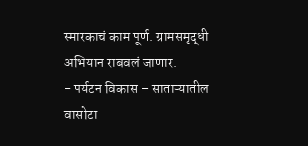स्मारकाचं काम पूर्ण. ग्रामसमृद्धी अभियान राबवलं जाणार.
- पर्यटन विकास – साताऱ्यातील वासोटा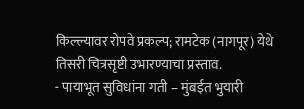किल्ल्यावर रोपवे प्रकल्प; रामटेक (नागपूर) येथे तिसरी चित्रसृष्टी उभारण्याचा प्रस्ताव.
- पायाभूत सुविधांना गती – मुंबईत भुयारी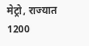मेट्रो, राज्यात 1200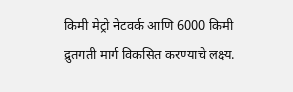किमी मेट्रो नेटवर्क आणि 6000 किमी द्रुतगती मार्ग विकसित करण्याचे लक्ष्य.